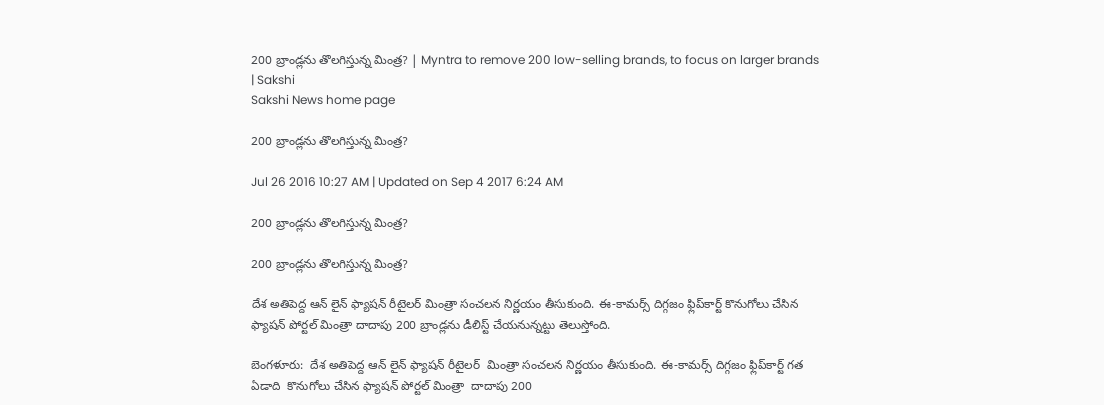200 బ్రాండ్లను తొలగిస్తున్న మింత్ర? | Myntra to remove 200 low-selling brands, to focus on larger brands | Sakshi
Sakshi News home page

200 బ్రాండ్లను తొలగిస్తున్న మింత్ర?

Jul 26 2016 10:27 AM | Updated on Sep 4 2017 6:24 AM

200 బ్రాండ్లను తొలగిస్తున్న మింత్ర?

200 బ్రాండ్లను తొలగిస్తున్న మింత్ర?

దేశ అతిపెద్ద ఆన్ లైన్ ఫ్యాషన్ రీటైలర్ మింత్రా సంచలన నిర్ణయం తీసుకుంది. ఈ-కామర్స్ దిగ్గజం ఫ్లిప్‌కార్ట్ కొనుగోలు చేసిన ఫ్యాషన్ పోర్టల్ మింత్రా దాదాపు 200 బ్రాండ్లను డీలిస్ట్ చేయనున్నట్టు తెలుస్తోంది.

బెంగళూరు:  దేశ అతిపెద్ద ఆన్ లైన్ ఫ్యాషన్ రీటైలర్  మింత్రా సంచలన నిర్ణయం తీసుకుంది. ఈ-కామర్స్ దిగ్గజం ఫ్లిప్‌కార్ట్ గత ఏడాది  కొనుగోలు చేసిన ఫ్యాషన్ పోర్టల్ మింత్రా  దాదాపు 200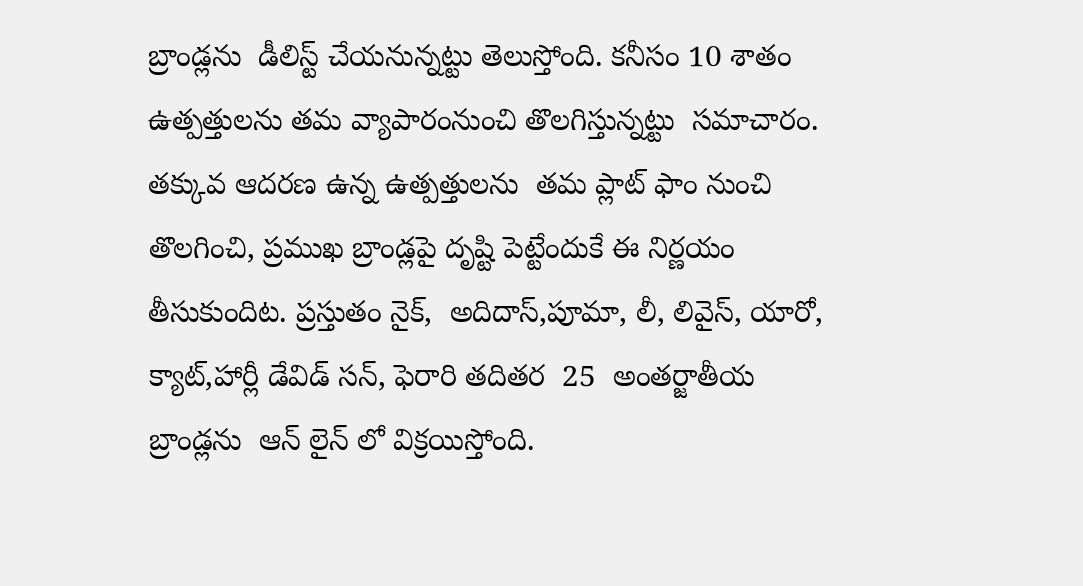బ్రాండ్లను  డీలిస్ట్ చేయనున్నట్టు తెలుస్తోంది. కనీసం 10 శాతం ఉత్పత్తులను తమ వ్యాపారంనుంచి తొలగిస్తున్నట్టు  సమాచారం.  తక్కువ ఆదరణ ఉన్న ఉత్పత్తులను  తమ ప్లాట్ ఫాం నుంచి  తొలగించి, ప్రముఖ బ్రాండ్లపై దృష్టి పెట్టేందుకే ఈ నిర్ణయం తీసుకుందిట. ప్రస్తుతం నైక్,  అదిదాస్,పూమా, లీ, లివైస్, యారో, క్యాట్,హార్లీ డేవిడ్ సన్, ఫెరారి తదితర  25  అంతర్జాతీయ బ్రాండ్లను  ఆన్ లైన్ లో విక్రయిస్తోంది.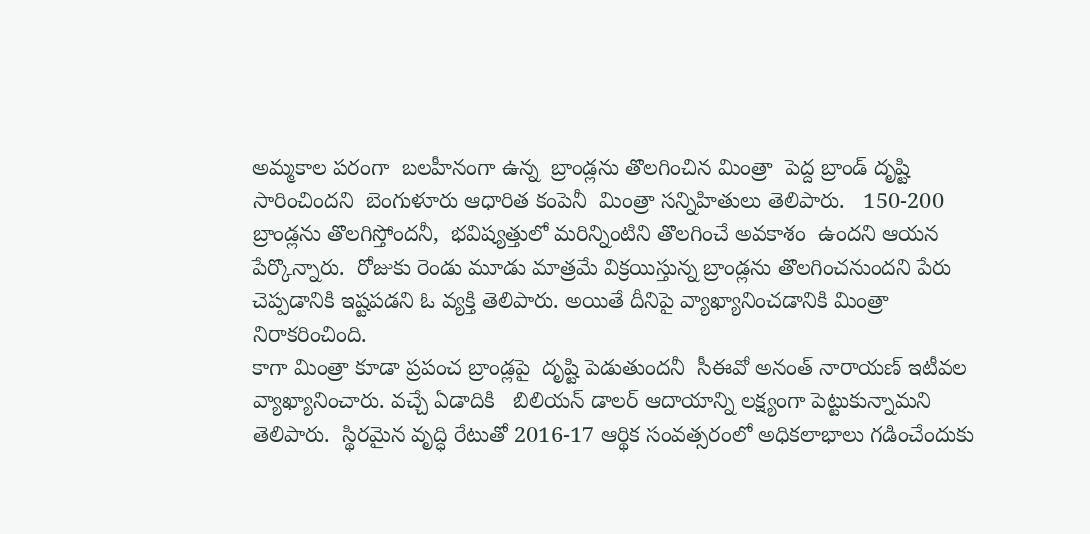అమ్మకాల పరంగా  బలహీనంగా ఉన్న  బ్రాండ్లను తొలగించిన మింత్రా  పెద్ద బ్రాండ్ దృష్టి సారించిందని  బెంగుళూరు ఆధారిత కంపెనీ  మింత్రా సన్నిహితులు తెలిపారు.   150-200 బ్రాండ్లను తొలగిస్తోందనీ,  భవిష్యత్తులో మరిన్నింటిని తొలగించే అవకాశం  ఉందని ఆయన పేర్కొన్నారు.  రోజుకు రెండు మూడు మాత్రమే విక్రయిస్తున్న బ్రాండ్లను తొలగించనుందని పేరు చెప్పడానికి ఇష్టపడని ఓ వ్యక్తి తెలిపారు. అయితే దీనిపై వ్యాఖ్యానించడానికి మింత్రా నిరాకరించింది.
కాగా మింత్రా కూడా ప్రపంచ బ్రాండ్లపై  దృష్టి పెడుతుందనీ  సీఈవో అనంత్ నారాయణ్ ఇటీవల వ్యాఖ్యానించారు. వచ్చే ఏడాదికి   బిలియన్ డాలర్ ఆదాయాన్ని లక్ష్యంగా పెట్టుకున్నామని  తెలిపారు.  స్థిరమైన వృద్ధి రేటుతో 2016-17 ఆర్థిక సంవత్సరంలో అధికలాభాలు గడించేందుకు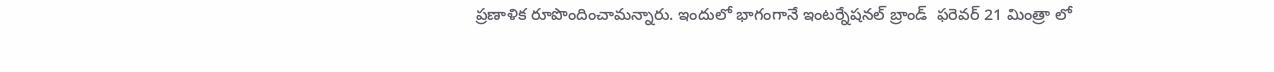ప్రణాళిక రూపొందించామన్నారు. ఇందులో భాగంగానే ఇంటర్నేషనల్ బ్రాండ్  ఫరెవర్ 21 మింత్రా లో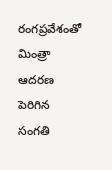రంగప్రవేశంతో మింత్రా ఆదరణ పెరిగిన సంగతి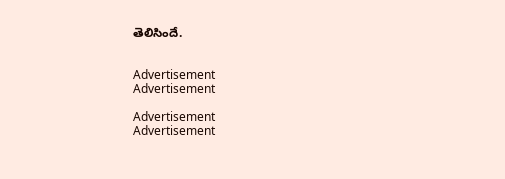తెలిసిందే.


Advertisement
Advertisement

Advertisement
Advertisement